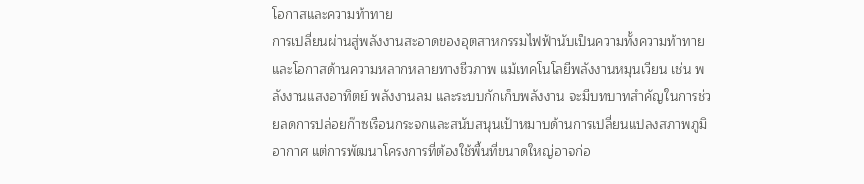โอกาสและความท้าทาย
การเปลี่ยนผ่านสู่พลังงานสะอาดของอุตสาหกรรมไฟฟ้านับเป็นความทั้งความท้าทายและโอกาสด้านความหลากหลายทางชีวภาพ แม้เทคโนโลยีพลังงานหมุนเวียน เช่น พลังงานแสงอาทิตย์ พลังงานลม และระบบกักเก็บพลังงาน จะมีบทบาทสำคัญในการช่วยลดการปล่อยก๊าซเรือนกระจกและสนับสนุนเป้าหมาบด้านการเปลี่ยนแปลงสภาพภูมิอากาศ แต่การพัฒนาโครงการที่ต้องใช้พื้นที่ขนาดใหญ่อาจก่อ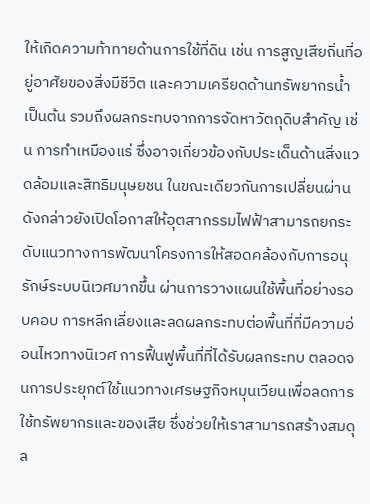ให้เกิดความท้าทายด้านการใช้ที่ดิน เช่น การสูญเสียถิ่นที่อยู่อาศัยของสิ่งมีชีวิต และความเครียดด้านทรัพยากรน้ำ เป็นต้น รวมถึงผลกระทบจากการจัดหาวัตถุดิบสำคัญ เช่น การทำเหมืองแร่ ซึ่งอาจเกี่ยวข้องกับประเด็นด้านสิ่งแวดล้อมและสิทธิมนุษยชน ในขณะเดียวกันการเปลี่ยนผ่านดังกล่าวยังเปิดโอกาสให้อุตสากรรมไฟฟ้าสามารถยกระดับแนวทางการพัฒนาโครงการให้สอดคล้องกับการอนุรักษ์ระบบนิเวศมากขึ้น ผ่านการวางแผนใช้พื้นที่อย่างรอบคอบ การหลีกเลี่ยงและลดผลกระทบต่อพื้นที่ที่มีความอ่อนไหวทางนิเวศ การฟื้นฟูพื้นที่ที่ได้รับผลกระทบ ตลอดจนการประยุกต์ใช้แนวทางเศรษฐกิจหมุนเวียนเพื่อลดการใช้ทรัพยากรและของเสีย ซึ่งช่วยให้เราสามารถสร้างสมดุล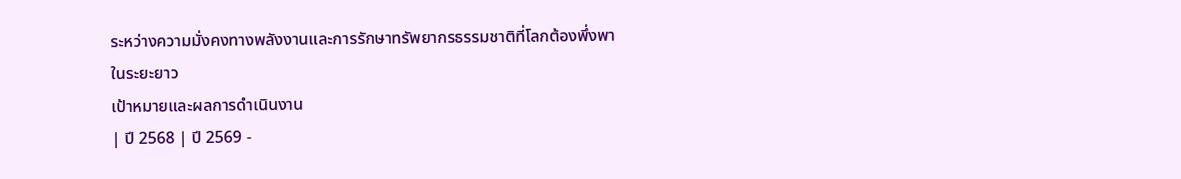ระหว่างความมั่งคงทางพลังงานและการรักษาทรัพยากรธรรมชาติที่โลกต้องพึ่งพาในระยะยาว
เป้าหมายและผลการดำเนินงาน
| ปี 2568 | ปี 2569 -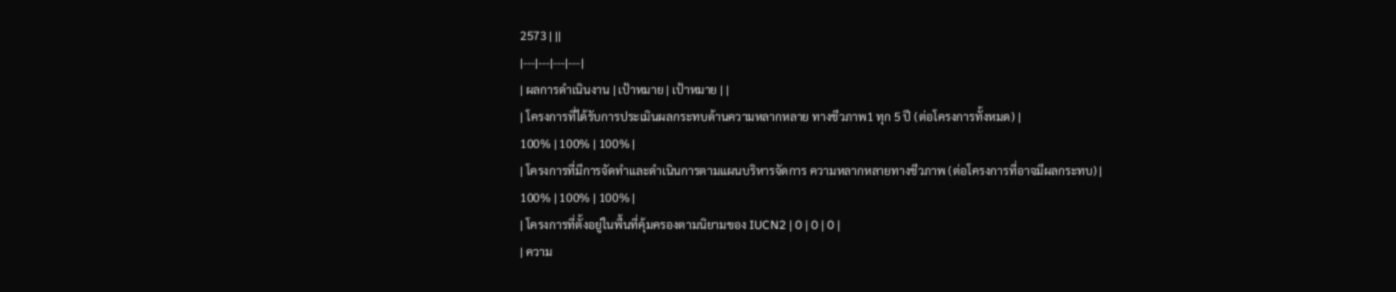2573 | ||
|---|---|---|---|
| ผลการดำเนินงาน | เป้าหมาย | เป้าหมาย | |
| โครงการที่ได้รับการประเมินผลกระทบด้านความหลากหลาย ทางชีวภาพ1 ทุก 5 ปี (ต่อโครงการทั้งหมด) |
100% | 100% | 100% |
| โครงการที่มีการจัดทำและดำเนินการตามแผนบริหารจัดการ ความหลากหลายทางชีวภาพ (ต่อโครงการที่อาจมีผลกระทบ) |
100% | 100% | 100% |
| โครงการที่ตั้งอยู่ในพื้นที่คุ้มครองตามนิยามของ IUCN2 | 0 | 0 | 0 |
| ความ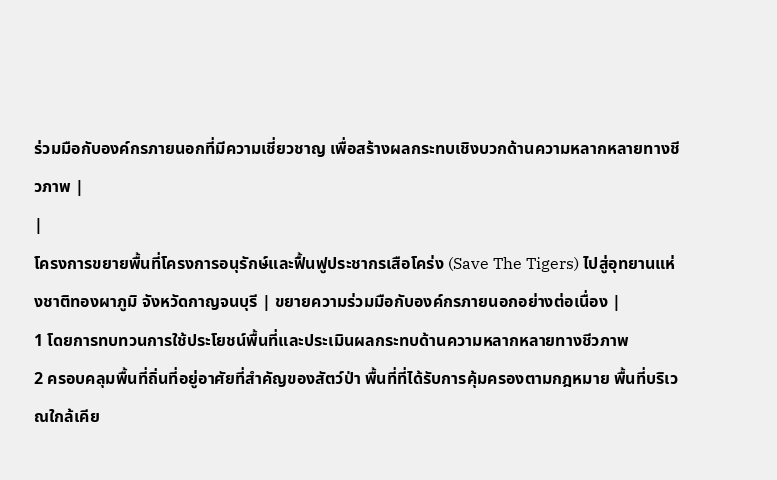ร่วมมือกับองค์กรภายนอกที่มีความเชี่ยวชาญ เพื่อสร้างผลกระทบเชิงบวกด้านความหลากหลายทางชีวภาพ |
|
โครงการขยายพื้นที่โครงการอนุรักษ์และฟื้นฟูประชากรเสือโคร่ง (Save The Tigers) ไปสู่อุทยานแห่งชาติทองผาภูมิ จังหวัดกาญจนบุรี | ขยายความร่วมมือกับองค์กรภายนอกอย่างต่อเนื่อง |
1 โดยการทบทวนการใช้ประโยชน์พื้นที่และประเมินผลกระทบด้านความหลากหลายทางชีวภาพ
2 ครอบคลุมพื้นที่ถิ่นที่อยู่อาศัยที่สำคัญของสัตว์ป่า พื้นที่ที่ได้รับการคุ้มครองตามกฎหมาย พื้นที่บริเวณใกล้เคีย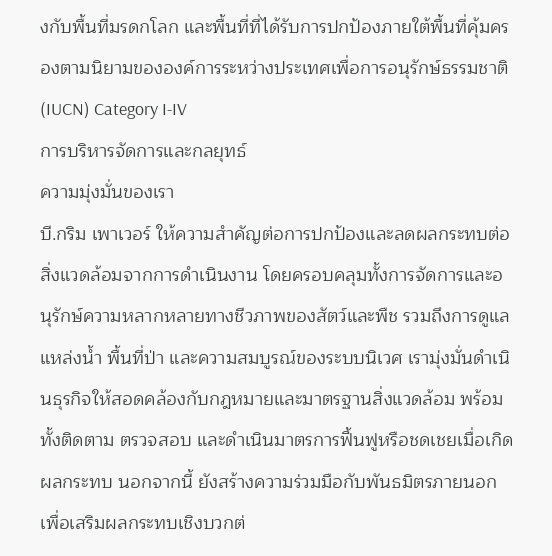งกับพื้นที่มรดกโลก และพื้นที่ที่ได้รับการปกป้องภายใต้พื้นที่คุ้มครองตามนิยามขององค์การระหว่างประเทศเพื่อการอนุรักษ์ธรรมชาติ (IUCN) Category I-IV
การบริหารจัดการและกลยุทธ์
ความมุ่งมั่นของเรา
บี.กริม เพาเวอร์ ให้ความสำคัญต่อการปกป้องและลดผลกระทบต่อสิ่งแวดล้อมจากการดำเนินงาน โดยครอบคลุมทั้งการจัดการและอนุรักษ์ความหลากหลายทางชีวภาพของสัตว์และพืช รวมถึงการดูแลแหล่งน้ำ พื้นที่ป่า และความสมบูรณ์ของระบบนิเวศ เรามุ่งมั่นดำเนินธุรกิจให้สอดคล้องกับกฎหมายและมาตรฐานสิ่งแวดล้อม พร้อมทั้งติดตาม ตรวจสอบ และดำเนินมาตรการฟื้นฟูหรือชดเชยเมื่อเกิดผลกระทบ นอกจากนี้ ยังสร้างความร่วมมือกับพันธมิตรภายนอกเพื่อเสริมผลกระทบเชิงบวกต่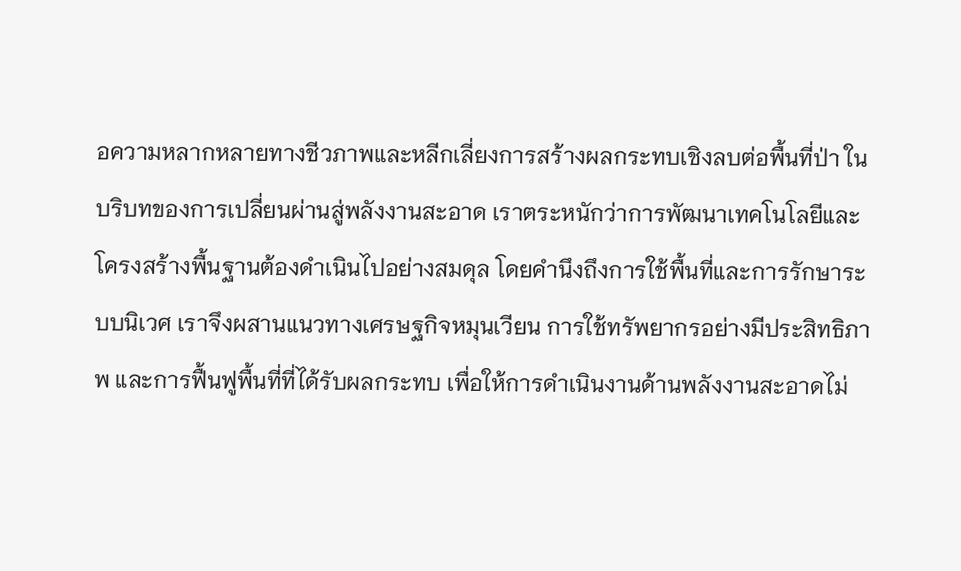อความหลากหลายทางชีวภาพและหลีกเลี่ยงการสร้างผลกระทบเชิงลบต่อพื้นที่ป่า ในบริบทของการเปลี่ยนผ่านสู่พลังงานสะอาด เราตระหนักว่าการพัฒนาเทคโนโลยีและโครงสร้างพื้นฐานต้องดำเนินไปอย่างสมดุล โดยคำนึงถึงการใช้พื้นที่และการรักษาระบบนิเวศ เราจึงผสานแนวทางเศรษฐกิจหมุนเวียน การใช้ทรัพยากรอย่างมีประสิทธิภาพ และการฟื้นฟูพื้นที่ที่ได้รับผลกระทบ เพื่อให้การดำเนินงานด้านพลังงานสะอาดไม่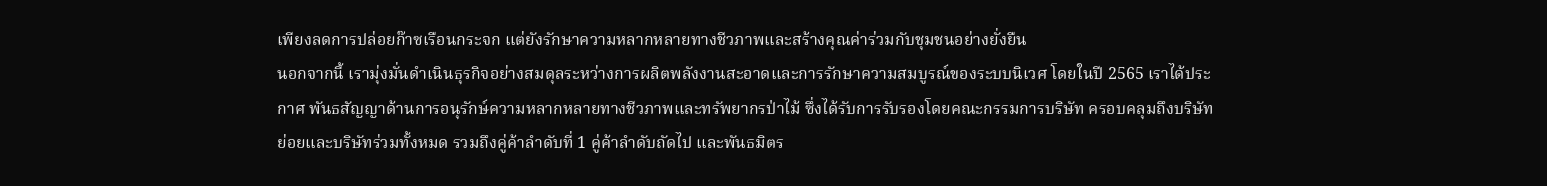เพียงลดการปล่อยก๊าซเรือนกระจก แต่ยังรักษาความหลากหลายทางชีวภาพและสร้างคุณค่าร่วมกับชุมชนอย่างยั่งยืน
นอกจากนี้ เรามุ่งมั่นดำเนินธุรกิจอย่างสมดุลระหว่างการผลิตพลังงานสะอาดและการรักษาความสมบูรณ์ของระบบนิเวศ โดยในปี 2565 เราได้ประกาศ พันธสัญญาด้านการอนุรักษ์ความหลากหลายทางชีวภาพและทรัพยากรป่าไม้ ซึ่งได้รับการรับรองโดยคณะกรรมการบริษัท ครอบคลุมถึงบริษัทย่อยและบริษัทร่วมทั้งหมด รวมถึงคู่ค้าลำดับที่ 1 คู่ค้าลำดับถัดไป และพันธมิตร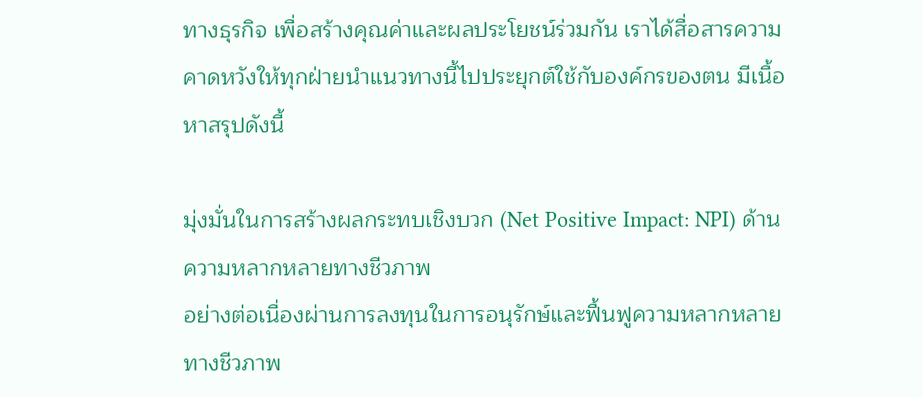ทางธุรกิจ เพื่อสร้างคุณค่าและผลประโยชน์ร่วมกัน เราได้สื่อสารความคาดหวังให้ทุกฝ่ายนำแนวทางนี้ไปประยุกต์ใช้กับองค์กรของตน มีเนื้อหาสรุปดังนี้

มุ่งมั่นในการสร้างผลกระทบเชิงบวก (Net Positive Impact: NPI) ด้านความหลากหลายทางชีวภาพ
อย่างต่อเนื่องผ่านการลงทุนในการอนุรักษ์และฟื้นฟูความหลากหลายทางชีวภาพ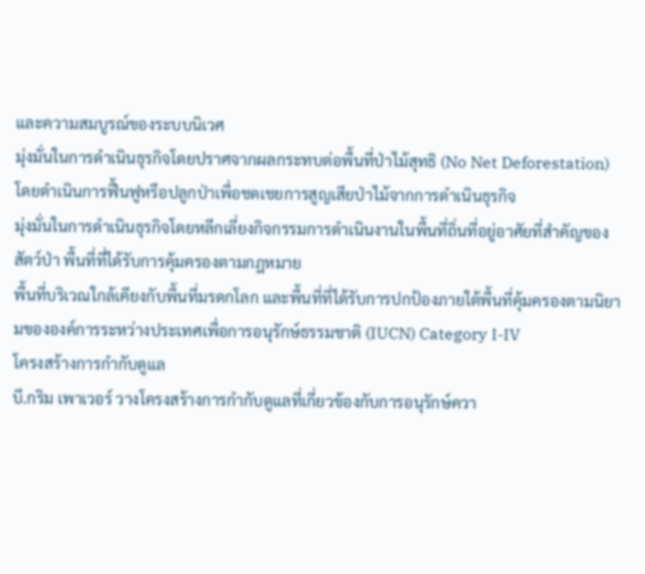และความสมบูรณ์ของระบบนิเวศ
มุ่งมั่นในการดำเนินธุรกิจโดยปราศจากผลกระทบต่อพื้นที่ป่าไม้สุทธิ (No Net Deforestation)
โดยดำเนินการฟื้นฟูหรือปลูกป่าเพื่อชดเชยการสูญเสียป่าไม้จากการดำเนินธุรกิจ
มุ่งมั่นในการดำเนินธุรกิจโดยหลีกเลี่ยงกิจกรรมการดำเนินงานในพื้นที่ถิ่นที่อยู่อาศัยที่สำคัญของสัตว์ป่า พื้นที่ที่ได้รับการคุ้มครองตามกฎหมาย
พื้นที่บริเวณใกล้เคียงกับพื้นที่มรดกโลก และพื้นที่ที่ได้รับการปกป้องภายใต้พื้นที่คุ้มครองตามนิยามขององค์การระหว่างประเทศเพื่อการอนุรักษ์ธรรมชาติ (IUCN) Category I-IV
โครงสร้างการกำกับดูแล
บี.กริม เพาเวอร์ วางโครงสร้างการกำกับดูแลที่เกี่ยวข้องกับการอนุรักษ์ควา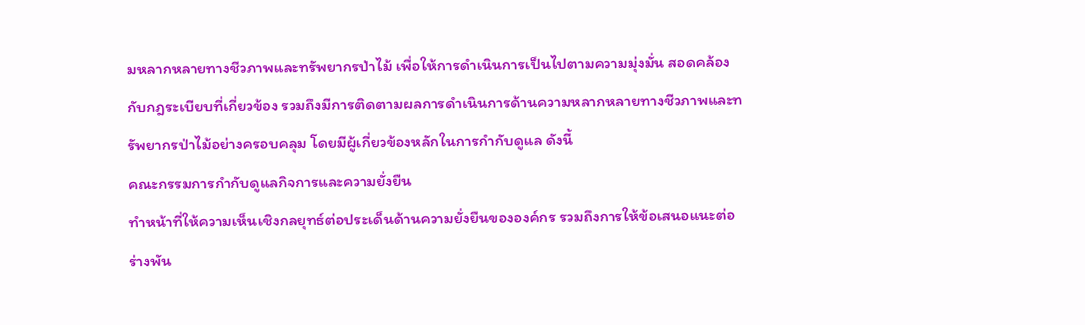มหลากหลายทางชีวภาพและทรัพยากรป่าไม้ เพื่อให้การดำเนินการเป็นไปตามความมุ่งมั่น สอดคล้องกับกฎระเบียบที่เกี่ยวข้อง รวมถึงมีการติดตามผลการดำเนินการด้านความหลากหลายทางชีวภาพและทรัพยากรป่าไม้อย่างครอบคลุม โดยมีผู้เกี่ยวข้องหลักในการกำกับดูแล ดังนี้
คณะกรรมการกำกับดูแลกิจการและความยั่งยืน
ทำหน้าที่ให้ความเห็นเชิงกลยุทธ์ต่อประเด็นด้านความยั่งยืนขององค์กร รวมถึงการให้ข้อเสนอแนะต่อร่างพัน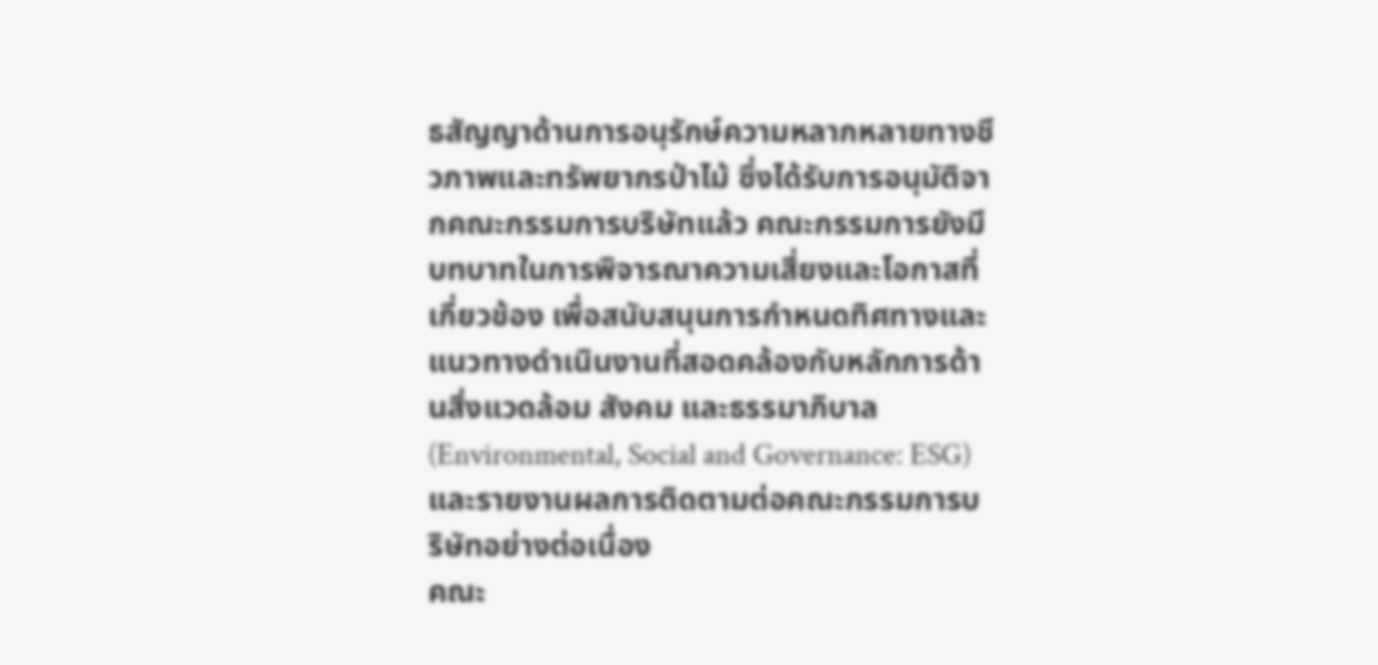ธสัญญาด้านการอนุรักษ์ความหลากหลายทางชีวภาพและทรัพยากรป่าไม้ ซึ่งได้รับการอนุมัติจากคณะกรรมการบริษัทแล้ว คณะกรรมการยังมีบทบาทในการพิจารณาความเสี่ยงและโอกาสที่เกี่ยวข้อง เพื่อสนับสนุนการกำหนดทิศทางและแนวทางดำเนินงานที่สอดคล้องกับหลักการด้านสิ่งแวดล้อม สังคม และธรรมาภิบาล (Environmental, Social and Governance: ESG) และรายงานผลการติดตามต่อคณะกรรมการบริษัทอย่างต่อเนื่อง
คณะ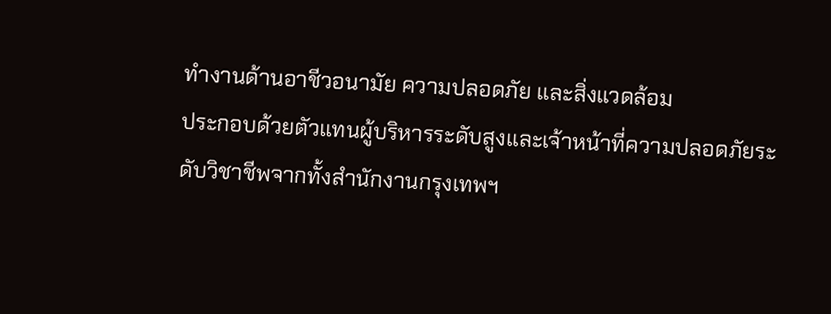ทำงานด้านอาชีวอนามัย ความปลอดภัย และสิ่งแวดล้อม
ประกอบด้วยตัวแทนผู้บริหารระดับสูงและเจ้าหน้าที่ความปลอดภัยระดับวิชาชีพจากทั้งสำนักงานกรุงเทพฯ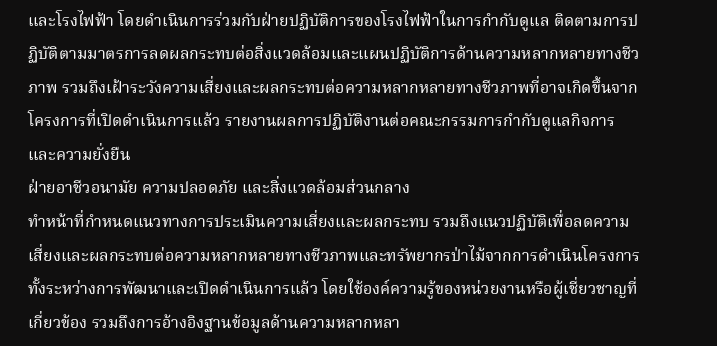และโรงไฟฟ้า โดยดำเนินการร่วมกับฝ่ายปฏิบัติการของโรงไฟฟ้าในการกำกับดูแล ติดตามการปฏิบัติตามมาตรการลดผลกระทบต่อสิ่งแวดล้อมและแผนปฏิบัติการด้านความหลากหลายทางชีวภาพ รวมถึงเฝ้าระวังความเสี่ยงและผลกระทบต่อความหลากหลายทางชีวภาพที่อาจเกิดขึ้นจากโครงการที่เปิดดำเนินการแล้ว รายงานผลการปฏิบัติงานต่อคณะกรรมการกำกับดูแลกิจการและความยั่งยืน
ฝ่ายอาชีวอนามัย ความปลอดภัย และสิ่งแวดล้อมส่วนกลาง
ทำหน้าที่กำหนดแนวทางการประเมินความเสี่ยงและผลกระทบ รวมถึงแนวปฏิบัติเพื่อลดความเสี่ยงและผลกระทบต่อความหลากหลายทางชีวภาพและทรัพยากรป่าไม้จากการดำเนินโครงการทั้งระหว่างการพัฒนาและเปิดดำเนินการแล้ว โดยใช้องค์ความรู้ของหน่วยงานหรือผู้เชี่ยวชาญที่เกี่ยวข้อง รวมถึงการอ้างอิงฐานข้อมูลด้านความหลากหลา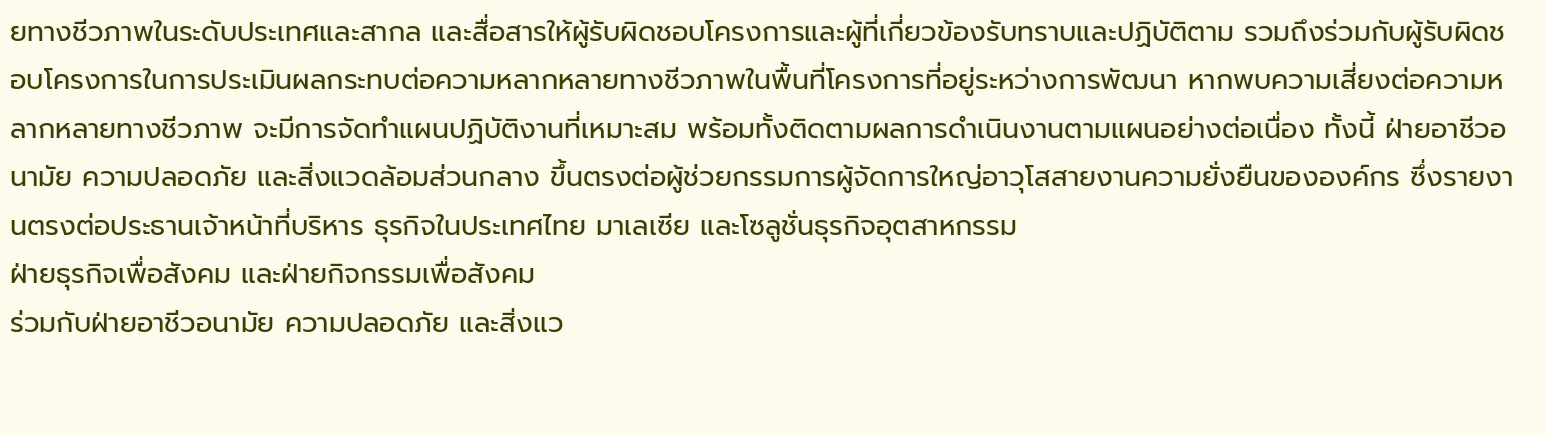ยทางชีวภาพในระดับประเทศและสากล และสื่อสารให้ผู้รับผิดชอบโครงการและผู้ที่เกี่ยวข้องรับทราบและปฏิบัติตาม รวมถึงร่วมกับผู้รับผิดชอบโครงการในการประเมินผลกระทบต่อความหลากหลายทางชีวภาพในพื้นที่โครงการที่อยู่ระหว่างการพัฒนา หากพบความเสี่ยงต่อความหลากหลายทางชีวภาพ จะมีการจัดทำแผนปฏิบัติงานที่เหมาะสม พร้อมทั้งติดตามผลการดำเนินงานตามแผนอย่างต่อเนื่อง ทั้งนี้ ฝ่ายอาชีวอนามัย ความปลอดภัย และสิ่งแวดล้อมส่วนกลาง ขึ้นตรงต่อผู้ช่วยกรรมการผู้จัดการใหญ่อาวุโสสายงานความยั่งยืนขององค์กร ซึ่งรายงานตรงต่อประธานเจ้าหน้าที่บริหาร ธุรกิจในประเทศไทย มาเลเซีย และโซลูชั่นธุรกิจอุตสาหกรรม
ฝ่ายธุรกิจเพื่อสังคม และฝ่ายกิจกรรมเพื่อสังคม
ร่วมกับฝ่ายอาชีวอนามัย ความปลอดภัย และสิ่งแว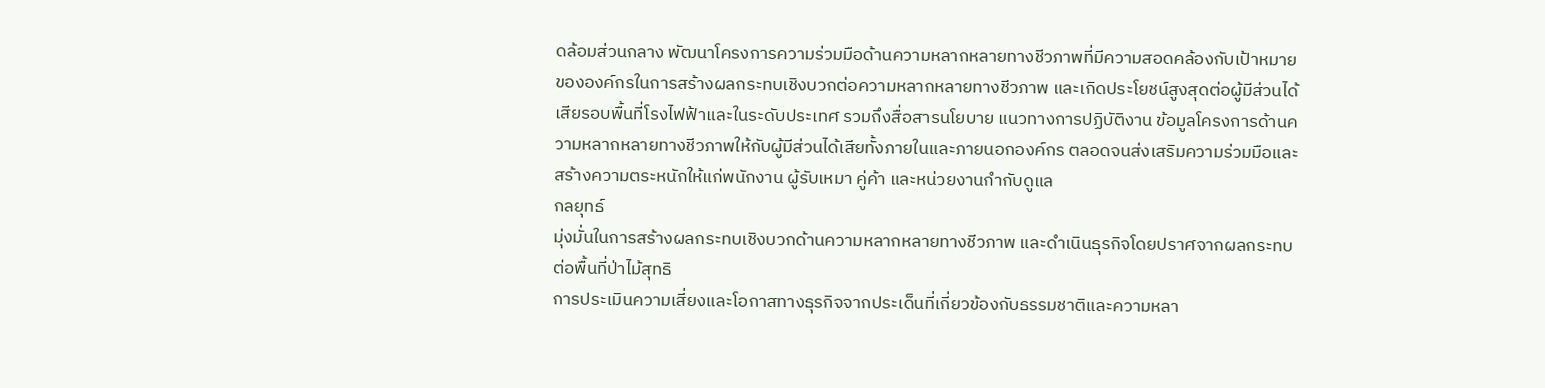ดล้อมส่วนกลาง พัฒนาโครงการความร่วมมือด้านความหลากหลายทางชีวภาพที่มีความสอดคล้องกับเป้าหมายขององค์กรในการสร้างผลกระทบเชิงบวกต่อความหลากหลายทางชีวภาพ และเกิดประโยชน์สูงสุดต่อผู้มีส่วนได้เสียรอบพื้นที่โรงไฟฟ้าและในระดับประเทศ รวมถึงสื่อสารนโยบาย แนวทางการปฏิบัติงาน ข้อมูลโครงการด้านความหลากหลายทางชีวภาพให้กับผู้มีส่วนได้เสียทั้งภายในและภายนอกองค์กร ตลอดจนส่งเสริมความร่วมมือและสร้างความตระหนักให้แก่พนักงาน ผู้รับเหมา คู่ค้า และหน่วยงานกำกับดูแล
กลยุทธ์
มุ่งมั่นในการสร้างผลกระทบเชิงบวกด้านความหลากหลายทางชีวภาพ และดำเนินธุรกิจโดยปราศจากผลกระทบต่อพื้นที่ป่าไม้สุทธิ
การประเมินความเสี่ยงและโอกาสทางธุรกิจจากประเด็นที่เกี่ยวข้องกับธรรมชาติและความหลา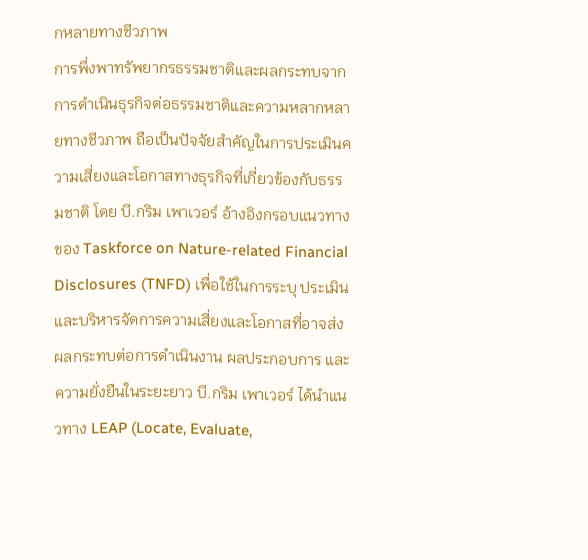กหลายทางชีวภาพ
การพึ่งพาทรัพยากรธรรมชาติและผลกระทบจากการดำเนินธุรกิจต่อธรรมชาติและความหลากหลายทางชีวภาพ ถือเป็นปัจจัยสำคัญในการประเมินความเสี่ยงและโอกาสทางธุรกิจที่เกี่ยวข้องกับธรรมชาติ โดย บี.กริม เพาเวอร์ อ้างอิงกรอบแนวทางของ Taskforce on Nature-related Financial Disclosures (TNFD) เพื่อใช้ในการระบุ ประเมิน และบริหารจัดการความเสี่ยงและโอกาสที่อาจส่งผลกระทบต่อการดำเนินงาน ผลประกอบการ และความยั่งยืนในระยะยาว บี.กริม เพาเวอร์ ได้นำแนวทาง LEAP (Locate, Evaluate,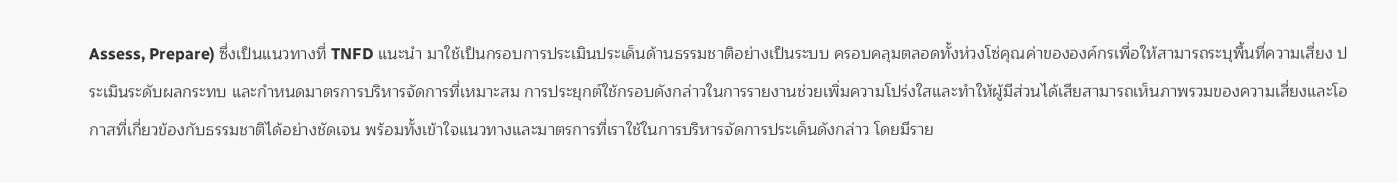Assess, Prepare) ซึ่งเป็นแนวทางที่ TNFD แนะนำ มาใช้เป็นกรอบการประเมินประเด็นด้านธรรมชาติอย่างเป็นระบบ ครอบคลุมตลอดทั้งห่วงโซ่คุณค่าขององค์กรเพื่อให้สามารถระบุพื้นที่ความเสี่ยง ประเมินระดับผลกระทบ และกำหนดมาตรการบริหารจัดการที่เหมาะสม การประยุกต์ใช้กรอบดังกล่าวในการรายงานช่วยเพิ่มความโปร่งใสและทำให้ผู้มีส่วนได้เสียสามารถเห็นภาพรวมของความเสี่ยงและโอกาสที่เกี่ยวข้องกับธรรมชาติได้อย่างชัดเจน พร้อมทั้งเข้าใจแนวทางและมาตรการที่เราใช้ในการบริหารจัดการประเด็นดังกล่าว โดยมีราย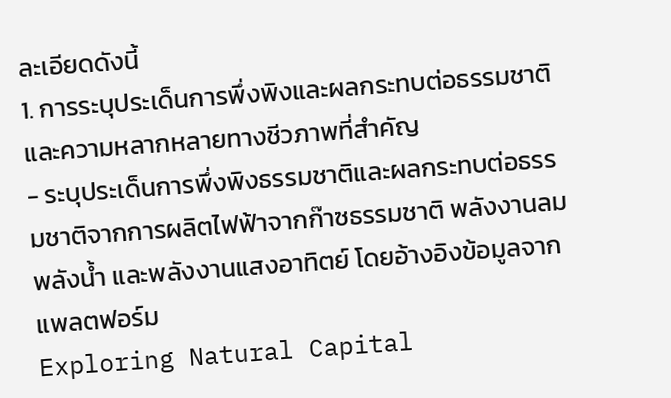ละเอียดดังนี้
1. การระบุประเด็นการพึ่งพิงและผลกระทบต่อธรรมชาติและความหลากหลายทางชีวภาพที่สำคัญ
- ระบุประเด็นการพึ่งพิงธรรมชาติและผลกระทบต่อธรรมชาติจากการผลิตไฟฟ้าจากก๊าซธรรมชาติ พลังงานลม พลังน้ำ และพลังงานแสงอาทิตย์ โดยอ้างอิงข้อมูลจากแพลตฟอร์ม
Exploring Natural Capital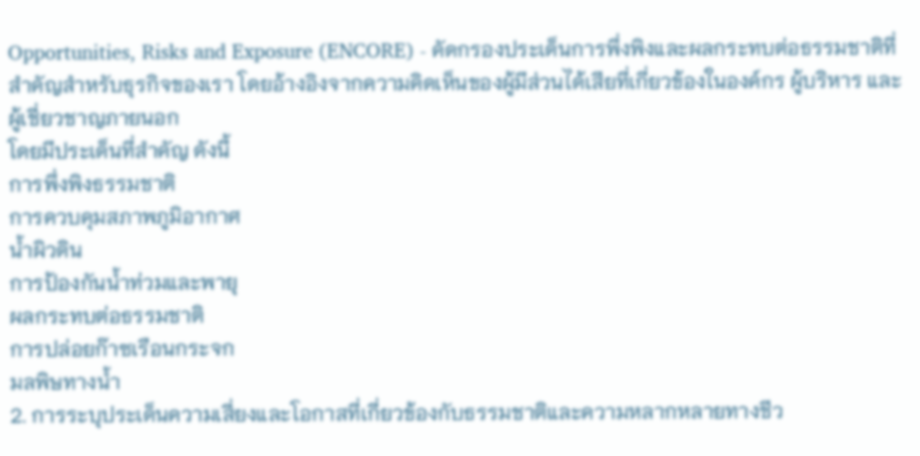Opportunities, Risks and Exposure (ENCORE) - คัดกรองประเด็นการพึ่งพิงและผลกระทบต่อธรรมชาติที่สำคัญสำหรับธุรกิจของเรา โดยอ้างอิงจากความคิดเห็นของผู้มีส่วนได้เสียที่เกี่ยวข้องในองค์กร ผู้บริหาร และผู้เชี่ยวชาญภายนอก
โดยมีประเด็นที่สำคัญ ดังนี้
การพึ่งพิงธรรมชาติ
การควบคุมสภาพภูมิอากาศ
น้ำผิวดิน
การป้องกันน้ำท่วมและพายุ
ผลกระทบต่อธรรมชาติ
การปล่อยก๊าซเรือนกระจก
มลพิษทางน้ำ
2. การระบุประเด็นความเสี่ยงและโอกาสที่เกี่ยวข้องกับธรรมชาติและความหลากหลายทางชีว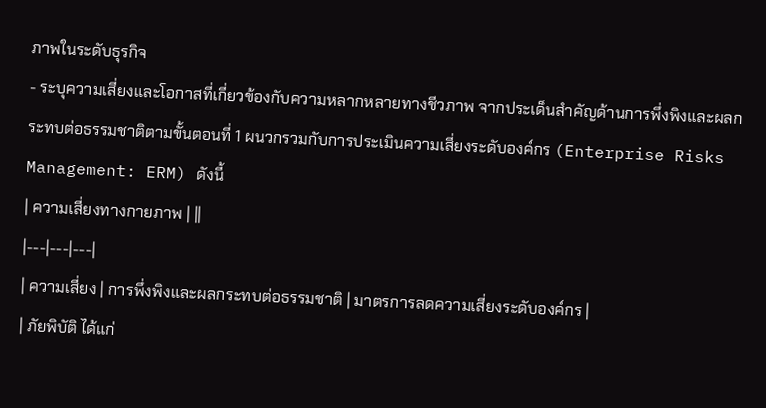ภาพในระดับธุรกิจ
- ระบุความเสี่ยงและโอกาสที่เกี่ยวข้องกับความหลากหลายทางชีวภาพ จากประเด็นสำคัญด้านการพึ่งพิงและผลกระทบต่อธรรมชาติตามขั้นตอนที่ 1 ผนวกรวมกับการประเมินความเสี่ยงระดับองค์กร (Enterprise Risks Management: ERM) ดังนี้
| ความเสี่ยงทางกายภาพ | ||
|---|---|---|
| ความเสี่ยง | การพึ่งพิงและผลกระทบต่อธรรมชาติ | มาตรการลดความเสี่ยงระดับองค์กร |
| ภัยพิบัติ ได้แก่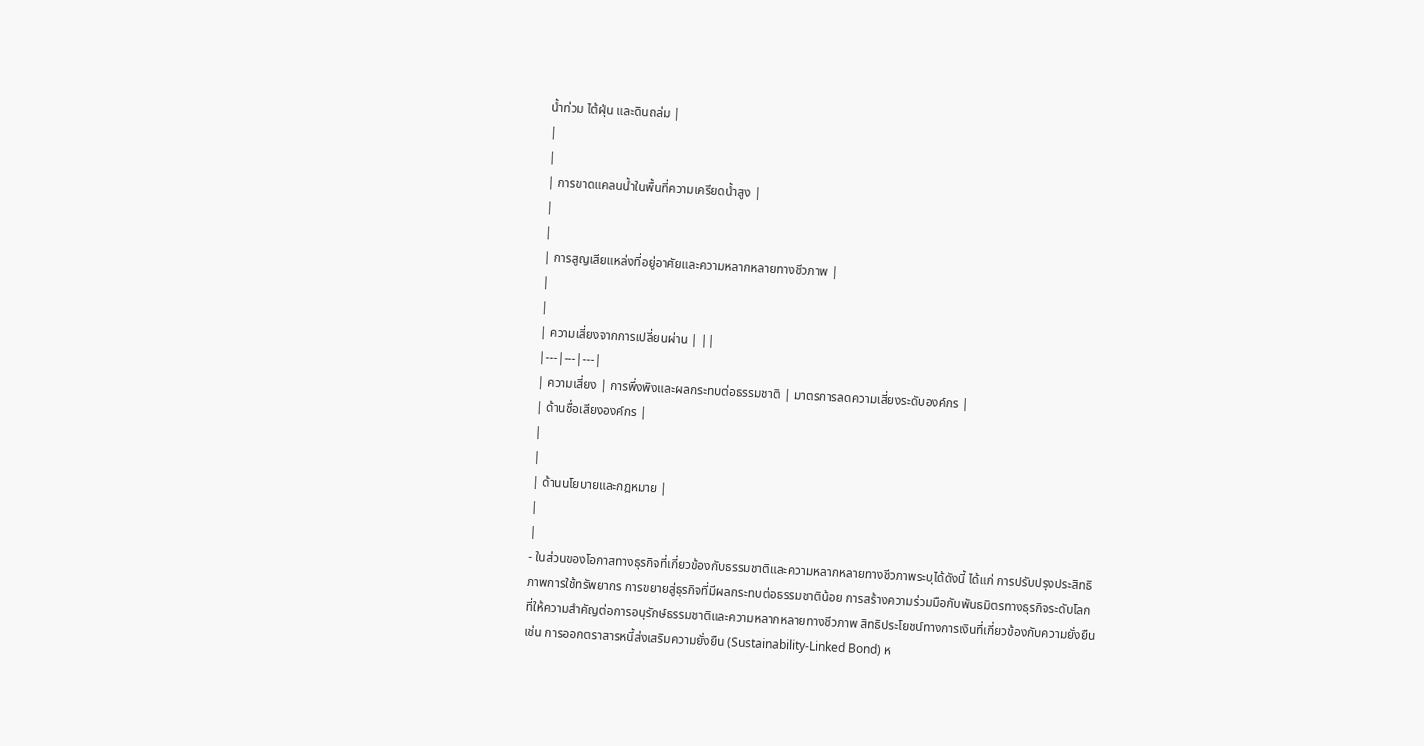น้ำท่วม ไต้ฝุ่น และดินถล่ม |
|
|
| การขาดแคลนน้ำในพื้นที่ความเครียดน้ำสูง |
|
|
| การสูญเสียแหล่งที่อยู่อาศัยและความหลากหลายทางชีวภาพ |
|
|
| ความเสี่ยงจากการเปลี่ยนผ่าน | ||
|---|---|---|
| ความเสี่ยง | การพึ่งพิงและผลกระทบต่อธรรมชาติ | มาตรการลดความเสี่ยงระดับองค์กร |
| ด้านชื่อเสียงองค์กร |
|
|
| ด้านนโยบายและกฎหมาย |
|
|
- ในส่วนของโอกาสทางธุรกิจที่เกี่ยวข้องกับธรรมชาติและความหลากหลายทางชีวภาพระบุได้ดังนี้ ได้แก่ การปรับปรุงประสิทธิภาพการใช้ทรัพยากร การขยายสู่ธุรกิจที่มีผลกระทบต่อธรรมชาติน้อย การสร้างความร่วมมือกับพันธมิตรทางธุรกิจระดับโลกที่ให้ความสำคัญต่อการอนุรักษ์ธรรมชาติและความหลากหลายทางชีวภาพ สิทธิประโยชน์ทางการเงินที่เกี่ยวข้องกับความยั่งยืน เช่น การออกตราสารหนี้ส่งเสริมความยั่งยืน (Sustainability-Linked Bond) ห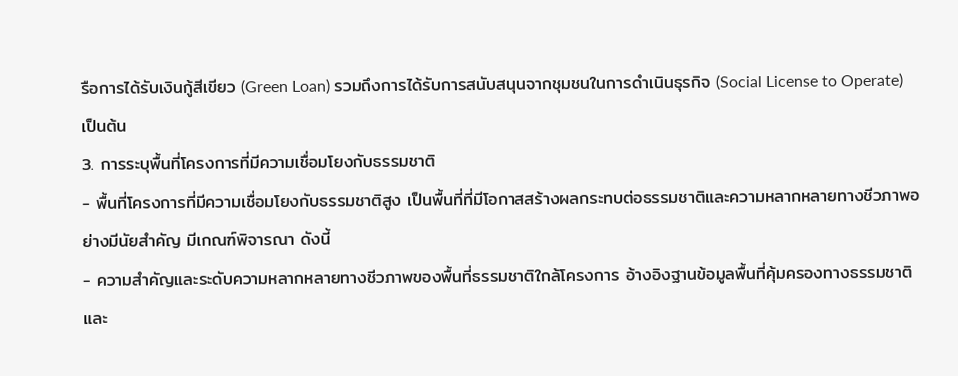รือการได้รับเงินกู้สีเขียว (Green Loan) รวมถึงการได้รับการสนับสนุนจากชุมชนในการดำเนินธุรกิจ (Social License to Operate) เป็นต้น
3. การระบุพื้นที่โครงการที่มีความเชื่อมโยงกับธรรมชาติ
- พื้นที่โครงการที่มีความเชื่อมโยงกับธรรมชาติสูง เป็นพื้นที่ที่มีโอกาสสร้างผลกระทบต่อธรรมชาติและความหลากหลายทางชีวภาพอย่างมีนัยสำคัญ มีเกณฑ์พิจารณา ดังนี้
- ความสำคัญและระดับความหลากหลายทางชีวภาพของพื้นที่ธรรมชาติใกล้โครงการ อ้างอิงฐานข้อมูลพื้นที่คุ้มครองทางธรรมชาติและ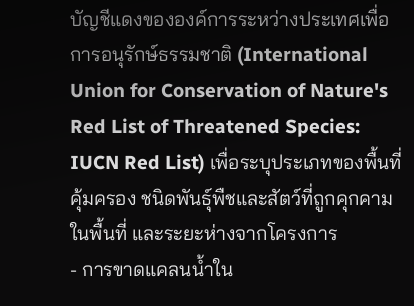บัญชีแดงขององค์การระหว่างประเทศเพื่อการอนุรักษ์ธรรมชาติ (International Union for Conservation of Nature's Red List of Threatened Species: IUCN Red List) เพื่อระบุประเภทของพื้นที่คุ้มครอง ชนิดพันธุ์พืชและสัตว์ที่ถูกคุกคามในพื้นที่ และระยะห่างจากโครงการ
- การขาดแคลนน้ำใน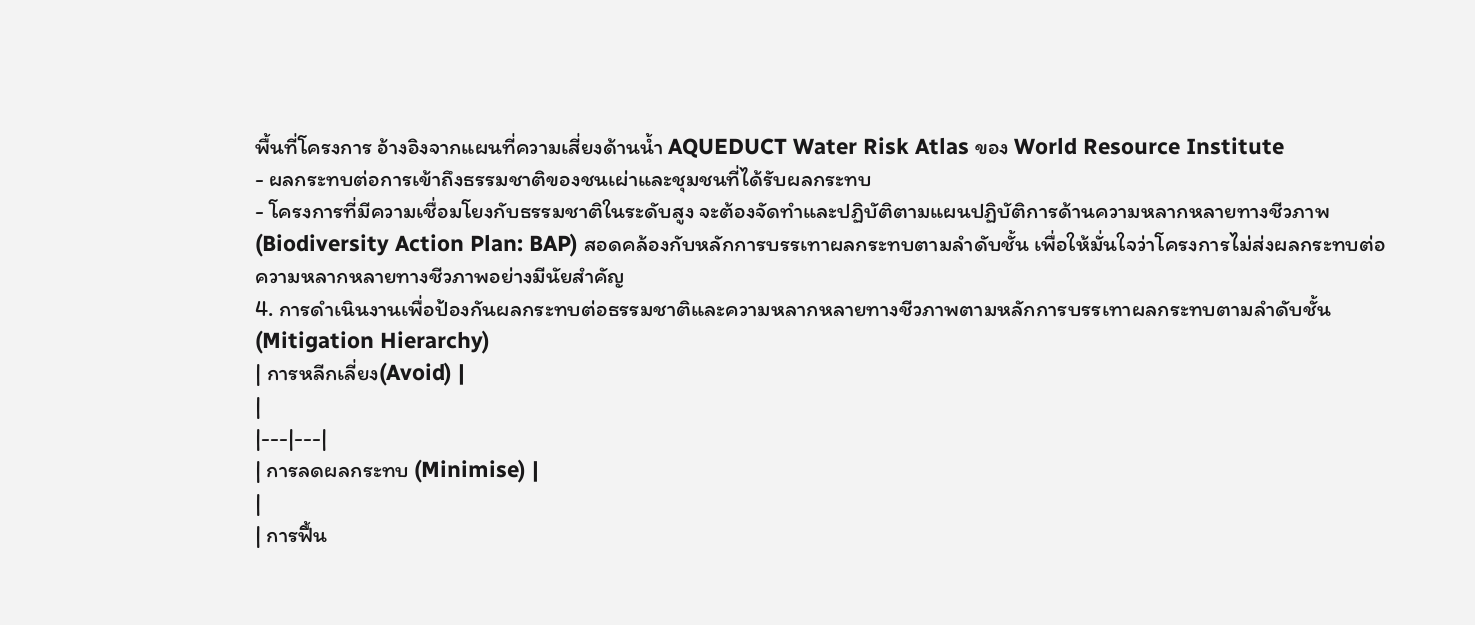พื้นที่โครงการ อ้างอิงจากแผนที่ความเสี่ยงด้านน้ำ AQUEDUCT Water Risk Atlas ของ World Resource Institute
- ผลกระทบต่อการเข้าถึงธรรมชาติของชนเผ่าและชุมชนที่ได้รับผลกระทบ
- โครงการที่มีความเชื่อมโยงกับธรรมชาติในระดับสูง จะต้องจัดทำและปฏิบัติตามแผนปฏิบัติการด้านความหลากหลายทางชีวภาพ (Biodiversity Action Plan: BAP) สอดคล้องกับหลักการบรรเทาผลกระทบตามลำดับชั้น เพื่อให้มั่นใจว่าโครงการไม่ส่งผลกระทบต่อความหลากหลายทางชีวภาพอย่างมีนัยสำคัญ
4. การดำเนินงานเพื่อป้องกันผลกระทบต่อธรรมชาติและความหลากหลายทางชีวภาพตามหลักการบรรเทาผลกระทบตามลำดับชั้น (Mitigation Hierarchy)
| การหลีกเลี่ยง(Avoid) |
|
|---|---|
| การลดผลกระทบ (Minimise) |
|
| การฟื้น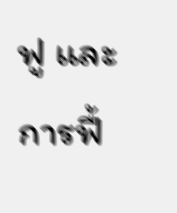ฟู และการฟื้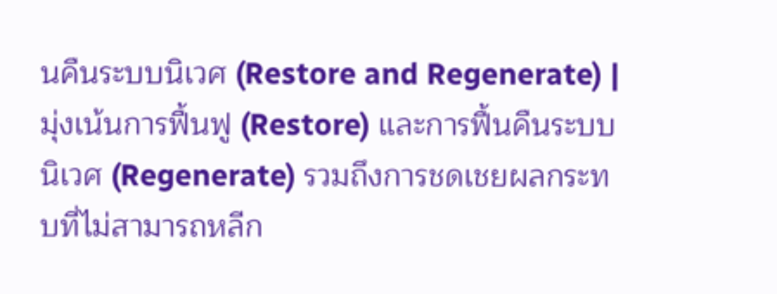นคืนระบบนิเวศ (Restore and Regenerate) |
มุ่งเน้นการฟื้นฟู (Restore) และการฟื้นคืนระบบนิเวศ (Regenerate) รวมถึงการชดเชยผลกระทบที่ไม่สามารถหลีก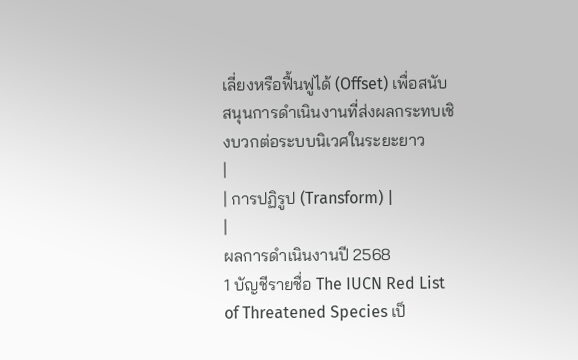เลี่ยงหรือฟื้นฟูได้ (Offset) เพื่อสนับสนุนการดำเนินงานที่ส่งผลกระทบเชิงบวกต่อระบบนิเวศในระยะยาว
|
| การปฏิรูป (Transform) |
|
ผลการดำเนินงานปี 2568
1 บัญชีรายชื่อ The IUCN Red List of Threatened Species เป็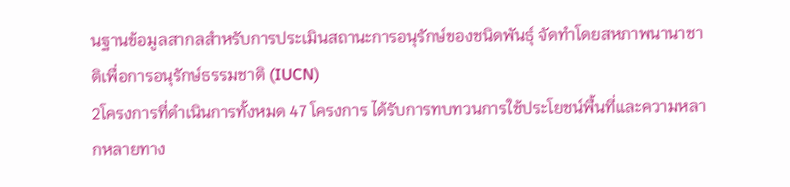นฐานข้อมูลสากลสำหรับการประเมินสถานะการอนุรักษ์ของชนิดพันธุ์ จัดทำโดยสหภาพนานาชาติเพื่อการอนุรักษ์ธรรมชาติ (IUCN)
2โครงการที่ดำเนินการทั้งหมด 47 โครงการ ได้รับการทบทวนการใช้ประโยชน์พื้นที่และความหลากหลายทาง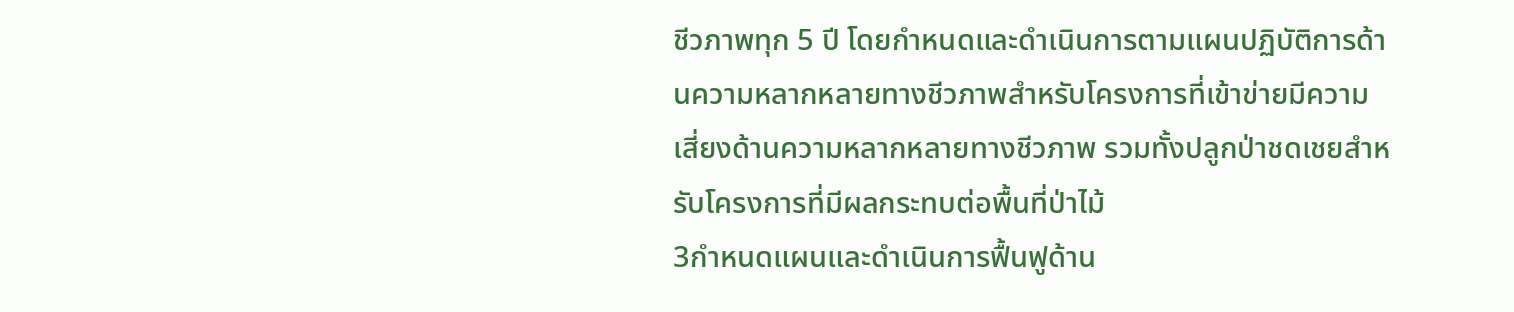ชีวภาพทุก 5 ปี โดยกำหนดและดำเนินการตามแผนปฏิบัติการด้านความหลากหลายทางชีวภาพสำหรับโครงการที่เข้าข่ายมีความเสี่ยงด้านความหลากหลายทางชีวภาพ รวมทั้งปลูกป่าชดเชยสำหรับโครงการที่มีผลกระทบต่อพื้นที่ป่าไม้
3กำหนดแผนและดำเนินการฟื้นฟูด้าน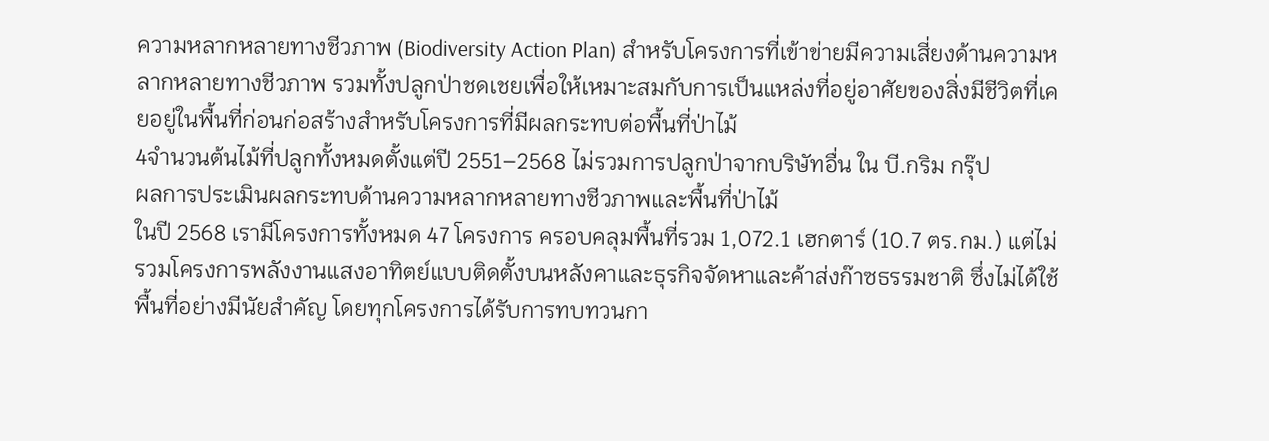ความหลากหลายทางชีวภาพ (Biodiversity Action Plan) สำหรับโครงการที่เข้าข่ายมีความเสี่ยงด้านความหลากหลายทางชีวภาพ รวมทั้งปลูกป่าชดเชยเพื่อให้เหมาะสมกับการเป็นแหล่งที่อยู่อาศัยของสิ่งมีชีวิตที่เคยอยู่ในพื้นที่ก่อนก่อสร้างสำหรับโครงการที่มีผลกระทบต่อพื้นที่ป่าไม้
4จำนวนต้นไม้ที่ปลูกทั้งหมดตั้งแต่ปี 2551–2568 ไม่รวมการปลูกป่าจากบริษัทอื่น ใน บี.กริม กรุ๊ป
ผลการประเมินผลกระทบด้านความหลากหลายทางชีวภาพและพื้นที่ป่าไม้
ในปี 2568 เรามีโครงการทั้งหมด 47 โครงการ ครอบคลุมพื้นที่รวม 1,072.1 เฮกตาร์ (10.7 ตร.กม.) แต่ไม่รวมโครงการพลังงานแสงอาทิตย์แบบติดตั้งบนหลังคาและธุรกิจจัดหาและค้าส่งก๊าซธรรมชาติ ซึ่งไม่ได้ใช้พื้นที่อย่างมีนัยสำคัญ โดยทุกโครงการได้รับการทบทวนกา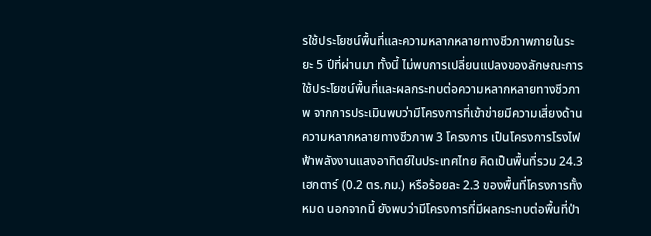รใช้ประโยชน์พื้นที่และความหลากหลายทางชีวภาพภายในระยะ 5 ปีที่ผ่านมา ทั้งนี้ ไม่พบการเปลี่ยนแปลงของลักษณะการใช้ประโยชน์พื้นที่และผลกระทบต่อความหลากหลายทางชีวภาพ จากการประเมินพบว่ามีโครงการที่เข้าข่ายมีความเสี่ยงด้านความหลากหลายทางชีวภาพ 3 โครงการ เป็นโครงการโรงไฟฟ้าพลังงานแสงอาทิตย์ในประเทศไทย คิดเป็นพื้นที่รวม 24.3 เฮกตาร์ (0.2 ตร.กม.) หรือร้อยละ 2.3 ของพื้นที่โครงการทั้งหมด นอกจากนี้ ยังพบว่ามีโครงการที่มีผลกระทบต่อพื้นที่ป่า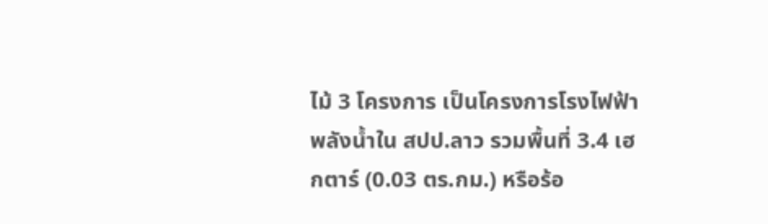ไม้ 3 โครงการ เป็นโครงการโรงไฟฟ้าพลังน้ำใน สปป.ลาว รวมพื้นที่ 3.4 เฮกตาร์ (0.03 ตร.กม.) หรือร้อ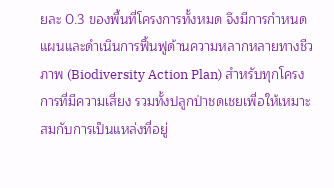ยละ 0.3 ของพื้นที่โครงการทั้งหมด จึงมีการกำหนดแผนและดำเนินการฟื้นฟูด้านความหลากหลายทางชีวภาพ (Biodiversity Action Plan) สำหรับทุกโครงการที่มีความเสี่ยง รวมทั้งปลูกป่าชดเชยเพื่อให้เหมาะสมกับการเป็นแหล่งที่อยู่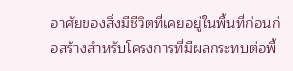อาศัยของสิ่งมีชีวิตที่เคยอยู่ในพื้นที่ก่อนก่อสร้างสำหรับโครงการที่มีผลกระทบต่อพื้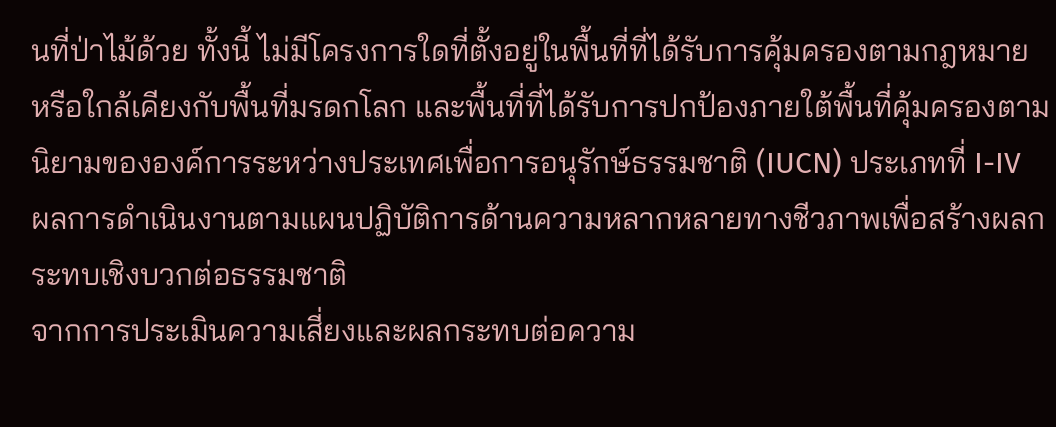นที่ป่าไม้ด้วย ทั้งนี้ ไม่มีโครงการใดที่ตั้งอยู่ในพื้นที่ที่ได้รับการคุ้มครองตามกฎหมาย หรือใกล้เคียงกับพื้นที่มรดกโลก และพื้นที่ที่ได้รับการปกป้องภายใต้พื้นที่คุ้มครองตามนิยามขององค์การระหว่างประเทศเพื่อการอนุรักษ์ธรรมชาติ (IUCN) ประเภทที่ I-IV
ผลการดำเนินงานตามแผนปฏิบัติการด้านความหลากหลายทางชีวภาพเพื่อสร้างผลกระทบเชิงบวกต่อธรรมชาติ
จากการประเมินความเสี่ยงและผลกระทบต่อความ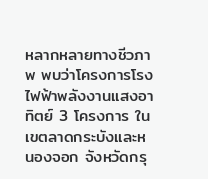หลากหลายทางชีวภาพ พบว่าโครงการโรงไฟฟ้าพลังงานแสงอาทิตย์ 3 โครงการ ในเขตลาดกระบังและหนองจอก จังหวัดกรุ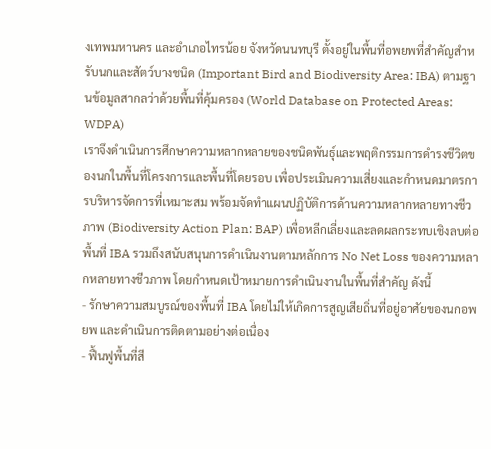งเทพมหานคร และอำเภอไทรน้อย จังหวัดนนทบุรี ตั้งอยู่ในพื้นที่อพยพที่สำคัญสำหรับนกและสัตว์บางชนิด (Important Bird and Biodiversity Area: IBA) ตามฐานข้อมูลสากลว่าด้วยพื้นที่คุ้มครอง (World Database on Protected Areas: WDPA)
เราจึงดำเนินการศึกษาความหลากหลายของชนิดพันธุ์และพฤติกรรมการดำรงชีวิตของนกในพื้นที่โครงการและพื้นที่โดยรอบ เพื่อประเมินความเสี่ยงและกำหนดมาตรการบริหารจัดการที่เหมาะสม พร้อมจัดทำแผนปฏิบัติการด้านความหลากหลายทางชีวภาพ (Biodiversity Action Plan: BAP) เพื่อหลีกเลี่ยงและลดผลกระทบเชิงลบต่อพื้นที่ IBA รวมถึงสนับสนุนการดำเนินงานตามหลักการ No Net Loss ของความหลากหลายทางชีวภาพ โดยกำหนดเป้าหมายการดำเนินงานในพื้นที่สำคัญ ดังนี้
- รักษาความสมบูรณ์ของพื้นที่ IBA โดยไม่ให้เกิดการสูญเสียถิ่นที่อยู่อาศัยของนกอพยพ และดำเนินการติดตามอย่างต่อเนื่อง
- ฟื้นฟูพื้นที่สี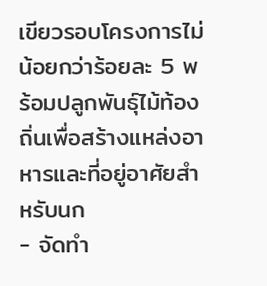เขียวรอบโครงการไม่น้อยกว่าร้อยละ 5 พร้อมปลูกพันธุ์ไม้ท้องถิ่นเพื่อสร้างแหล่งอาหารและที่อยู่อาศัยสำหรับนก
- จัดทำ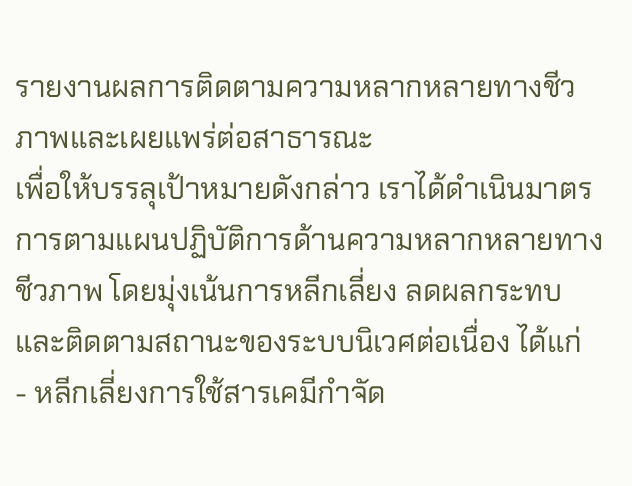รายงานผลการติดตามความหลากหลายทางชีวภาพและเผยแพร่ต่อสาธารณะ
เพื่อให้บรรลุเป้าหมายดังกล่าว เราได้ดำเนินมาตรการตามแผนปฏิบัติการด้านความหลากหลายทางชีวภาพ โดยมุ่งเน้นการหลีกเลี่ยง ลดผลกระทบ และติดตามสถานะของระบบนิเวศต่อเนื่อง ได้แก่
- หลีกเลี่ยงการใช้สารเคมีกำจัด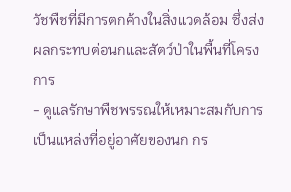วัชพืชที่มีการตกค้างในสิ่งแวดล้อม ซึ่งส่งผลกระทบต่อนกและสัตว์ป่าในพื้นที่โครงการ
- ดูแลรักษาพืชพรรณให้เหมาะสมกับการเป็นแหล่งที่อยู่อาศัยของนก กร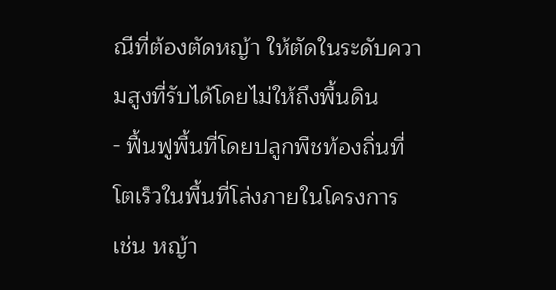ณีที่ต้องตัดหญ้า ให้ตัดในระดับความสูงที่รับได้โดยไม่ให้ถึงพื้นดิน
- ฟื้นฟูพื้นที่โดยปลูกพืชท้องถิ่นที่โตเร็วในพื้นที่โล่งภายในโครงการ เช่น หญ้า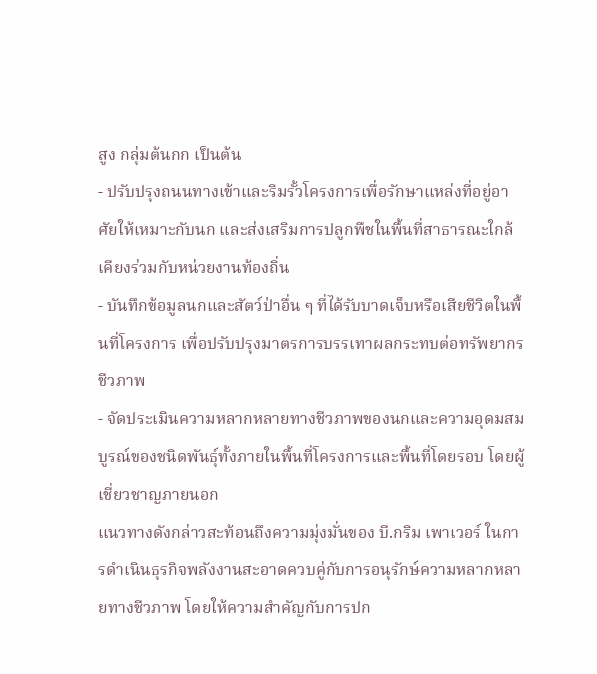สูง กลุ่มต้นกก เป็นต้น
- ปรับปรุงถนนทางเข้าและริมรั้วโครงการเพื่อรักษาแหล่งที่อยู่อาศัยให้เหมาะกับนก และส่งเสริมการปลูกพืชในพื้นที่สาธารณะใกล้เคียงร่วมกับหน่วยงานท้องถิ่น
- บันทึกข้อมูลนกและสัตว์ป่าอื่น ๆ ที่ได้รับบาดเจ็บหรือเสียชีวิตในพื้นที่โครงการ เพื่อปรับปรุงมาตรการบรรเทาผลกระทบต่อทรัพยากรชีวภาพ
- จัดประเมินความหลากหลายทางชีวภาพของนกและความอุดมสมบูรณ์ของชนิดพันธุ์ทั้งภายในพื้นที่โครงการและพื้นที่โดยรอบ โดยผู้เชี่ยวชาญภายนอก
แนวทางดังกล่าวสะท้อนถึงความมุ่งมั่นของ บี.กริม เพาเวอร์ ในการดำเนินธุรกิจพลังงานสะอาดควบคู่กับการอนุรักษ์ความหลากหลายทางชีวภาพ โดยให้ความสำคัญกับการปก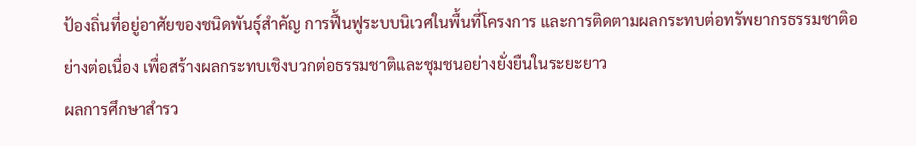ป้องถิ่นที่อยู่อาศัยของชนิดพันธุ์สำคัญ การฟื้นฟูระบบนิเวศในพื้นที่โครงการ และการติดตามผลกระทบต่อทรัพยากรธรรมชาติอย่างต่อเนื่อง เพื่อสร้างผลกระทบเชิงบวกต่อธรรมชาติและชุมชนอย่างยั่งยืนในระยะยาว
ผลการศึกษาสำรว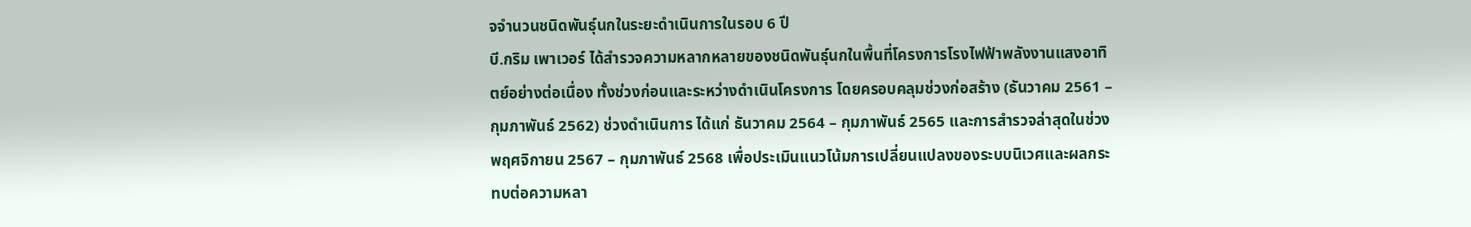จจำนวนชนิดพันธุ์นกในระยะดำเนินการในรอบ 6 ปี
บี.กริม เพาเวอร์ ได้สำรวจความหลากหลายของชนิดพันธุ์นกในพื้นที่โครงการโรงไฟฟ้าพลังงานแสงอาทิตย์อย่างต่อเนื่อง ทั้งช่วงก่อนและระหว่างดำเนินโครงการ โดยครอบคลุมช่วงก่อสร้าง (ธันวาคม 2561 – กุมภาพันธ์ 2562) ช่วงดำเนินการ ได้แก่ ธันวาคม 2564 – กุมภาพันธ์ 2565 และการสำรวจล่าสุดในช่วงพฤศจิกายน 2567 – กุมภาพันธ์ 2568 เพื่อประเมินแนวโน้มการเปลี่ยนแปลงของระบบนิเวศและผลกระทบต่อความหลา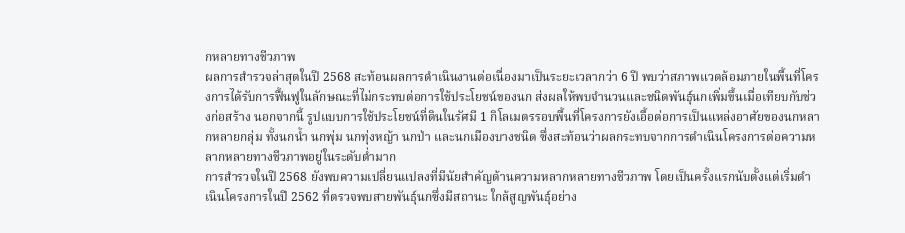กหลายทางชีวภาพ
ผลการสำรวจล่าสุดในปี 2568 สะท้อนผลการดำเนินงานต่อเนื่องมาเป็นระยะเวลากว่า 6 ปี พบว่าสภาพแวดล้อมภายในพื้นที่โครงการได้รับการฟื้นฟูในลักษณะที่ไม่กระทบต่อการใช้ประโยชน์ของนก ส่งผลให้พบจำนวนและชนิดพันธุ์นกเพิ่มขึ้นเมื่อเทียบกับช่วงก่อสร้าง นอกจากนี้ รูปแบบการใช้ประโยชน์ที่ดินในรัศมี 1 กิโลเมตรรอบพื้นที่โครงการยังเอื้อต่อการเป็นแหล่งอาศัยของนกหลากหลายกลุ่ม ทั้งนกน้ำ นกพุ่ม นกทุ่งหญ้า นกป่า และนกเมืองบางชนิด ซึ่งสะท้อนว่าผลกระทบจากการดำเนินโครงการต่อความหลากหลายทางชีวภาพอยู่ในระดับต่ำมาก
การสำรวจในปี 2568 ยังพบความเปลี่ยนแปลงที่มีนัยสำคัญด้านความหลากหลายทางชีวภาพ โดยเป็นครั้งแรกนับตั้งแต่เริ่มดำเนินโครงการในปี 2562 ที่ตรวจพบสายพันธุ์นกซึ่งมีสถานะ ใกล้สูญพันธุ์อย่าง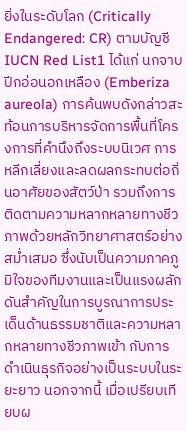ยิ่งในระดับโลก (Critically Endangered: CR) ตามบัญชี IUCN Red List1 ได้แก่ นกจาบปีกอ่อนอกเหลือง (Emberiza aureola) การค้นพบดังกล่าวสะท้อนการบริหารจัดการพื้นที่โครงการที่คำนึงถึงระบบนิเวศ การหลีกเลี่ยงและลดผลกระทบต่อถิ่นอาศัยของสัตว์ป่า รวมถึงการติดตามความหลากหลายทางชีวภาพด้วยหลักวิทยาศาสตร์อย่างสม่ำเสมอ ซึ่งนับเป็นความภาคภูมิใจของทีมงานและเป็นแรงผลักดันสำคัญในการบูรณาการประเด็นด้านธรรมชาติและความหลากหลายทางชีวภาพเข้า กับการดำเนินธุรกิจอย่างเป็นระบบในระยะยาว นอกจากนี้ เมื่อเปรียบเทียบผ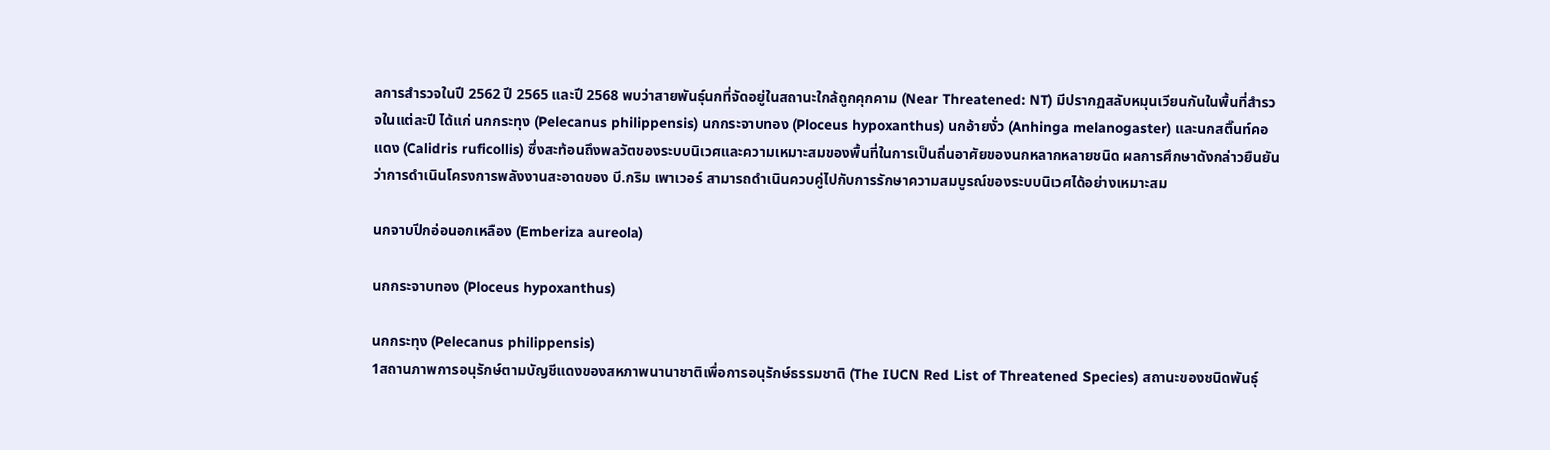ลการสำรวจในปี 2562 ปี 2565 และปี 2568 พบว่าสายพันธุ์นกที่จัดอยู่ในสถานะใกล้ถูกคุกคาม (Near Threatened: NT) มีปรากฏสลับหมุนเวียนกันในพื้นที่สำรวจในแต่ละปี ได้แก่ นกกระทุง (Pelecanus philippensis) นกกระจาบทอง (Ploceus hypoxanthus) นกอ้ายงั่ว (Anhinga melanogaster) และนกสติ๊นท์คอแดง (Calidris ruficollis) ซึ่งสะท้อนถึงพลวัตของระบบนิเวศและความเหมาะสมของพื้นที่ในการเป็นถิ่นอาศัยของนกหลากหลายชนิด ผลการศึกษาดังกล่าวยืนยันว่าการดำเนินโครงการพลังงานสะอาดของ บี.กริม เพาเวอร์ สามารถดำเนินควบคู่ไปกับการรักษาความสมบูรณ์ของระบบนิเวศได้อย่างเหมาะสม

นกจาบปีกอ่อนอกเหลือง (Emberiza aureola)

นกกระจาบทอง (Ploceus hypoxanthus)

นกกระทุง (Pelecanus philippensis)
1สถานภาพการอนุรักษ์ตามบัญชีแดงของสหภาพนานาชาติเพื่อการอนุรักษ์ธรรมชาติ (The IUCN Red List of Threatened Species) สถานะของชนิดพันธุ์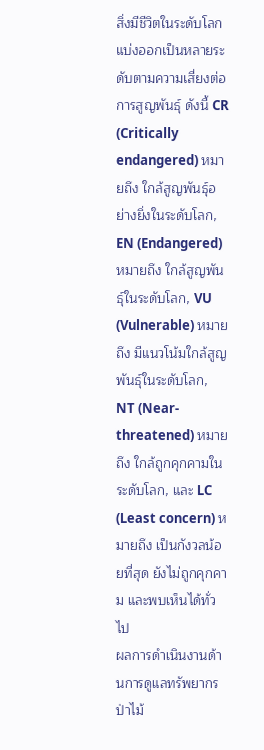สิ่งมีชีวิตในระดับโลก แบ่งออกเป็นหลายระดับตามความเสี่ยงต่อการสูญพันธุ์ ดังนี้ CR (Critically endangered) หมายถึง ใกล้สูญพันธุ์อย่างยิ่งในระดับโลก, EN (Endangered) หมายถึง ใกล้สูญพันธุ์ในระดับโลก, VU (Vulnerable) หมายถึง มีแนวโน้มใกล้สูญพันธุ์ในระดับโลก, NT (Near-threatened) หมายถึง ใกล้ถูกคุกคามในระดับโลก, และ LC (Least concern) หมายถึง เป็นกังวลน้อยที่สุด ยังไม่ถูกคุกคาม และพบเห็นได้ทั่วไป
ผลการดำเนินงานด้านการดูแลทรัพยากรป่าไม้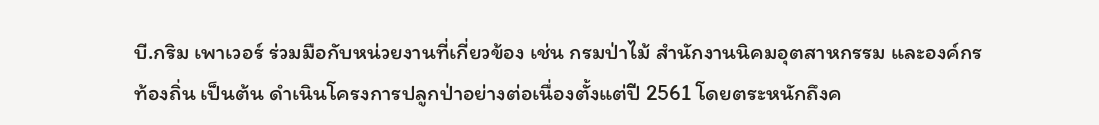บี.กริม เพาเวอร์ ร่วมมือกับหน่วยงานที่เกี่ยวข้อง เช่น กรมป่าไม้ สำนักงานนิคมอุตสาหกรรม และองค์กรท้องถิ่น เป็นต้น ดำเนินโครงการปลูกป่าอย่างต่อเนื่องตั้งแต่ปี 2561 โดยตระหนักถึงค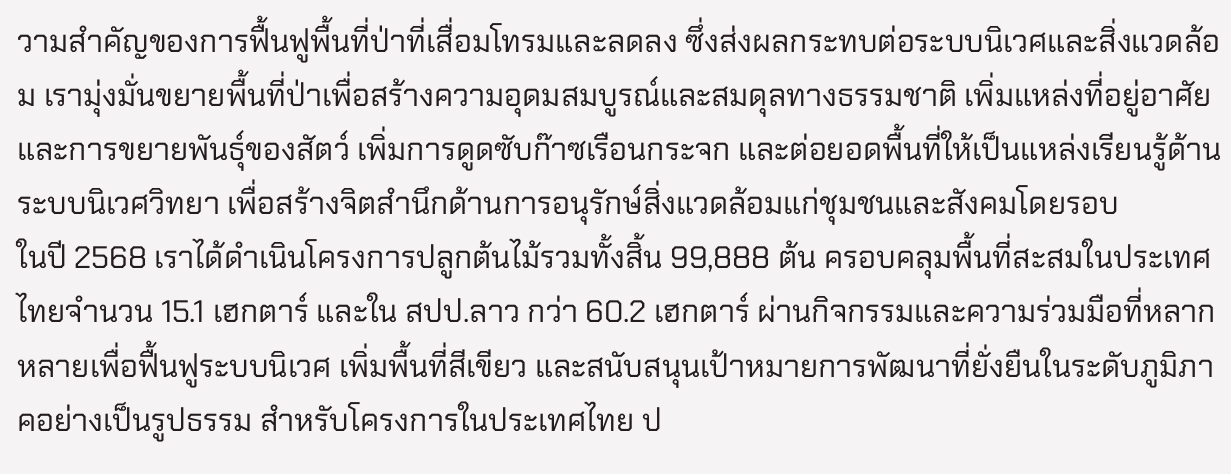วามสำคัญของการฟื้นฟูพื้นที่ป่าที่เสื่อมโทรมและลดลง ซึ่งส่งผลกระทบต่อระบบนิเวศและสิ่งแวดล้อม เรามุ่งมั่นขยายพื้นที่ป่าเพื่อสร้างความอุดมสมบูรณ์และสมดุลทางธรรมชาติ เพิ่มแหล่งที่อยู่อาศัยและการขยายพันธุ์ของสัตว์ เพิ่มการดูดซับก๊าซเรือนกระจก และต่อยอดพื้นที่ให้เป็นแหล่งเรียนรู้ด้านระบบนิเวศวิทยา เพื่อสร้างจิตสำนึกด้านการอนุรักษ์สิ่งแวดล้อมแก่ชุมชนและสังคมโดยรอบ
ในปี 2568 เราได้ดำเนินโครงการปลูกต้นไม้รวมทั้งสิ้น 99,888 ต้น ครอบคลุมพื้นที่สะสมในประเทศไทยจำนวน 15.1 เฮกตาร์ และใน สปป.ลาว กว่า 60.2 เฮกตาร์ ผ่านกิจกรรมและความร่วมมือที่หลากหลายเพื่อฟื้นฟูระบบนิเวศ เพิ่มพื้นที่สีเขียว และสนับสนุนเป้าหมายการพัฒนาที่ยั่งยืนในระดับภูมิภาคอย่างเป็นรูปธรรม สำหรับโครงการในประเทศไทย ป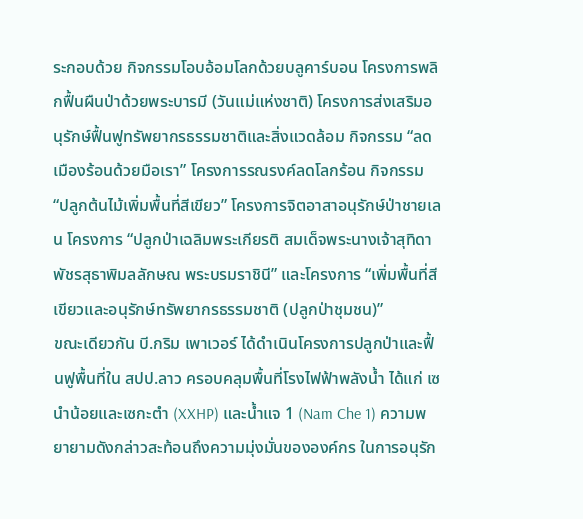ระกอบด้วย กิจกรรมโอบอ้อมโลกด้วยบลูคาร์บอน โครงการพลิกฟื้นผืนป่าด้วยพระบารมี (วันแม่แห่งชาติ) โครงการส่งเสริมอนุรักษ์ฟื้นฟูทรัพยากรธรรมชาติและสิ่งแวดล้อม กิจกรรม “ลดเมืองร้อนด้วยมือเรา” โครงการรณรงค์ลดโลกร้อน กิจกรรม “ปลูกต้นไม้เพิ่มพื้นที่สีเขียว” โครงการจิตอาสาอนุรักษ์ป่าชายเลน โครงการ “ปลูกป่าเฉลิมพระเกียรติ สมเด็จพระนางเจ้าสุทิดา พัชรสุธาพิมลลักษณ พระบรมราชินี” และโครงการ “เพิ่มพื้นที่สีเขียวและอนุรักษ์ทรัพยากรธรรมชาติ (ปลูกป่าชุมชน)”
ขณะเดียวกัน บี.กริม เพาเวอร์ ได้ดำเนินโครงการปลูกป่าและฟื้นฟูพื้นที่ใน สปป.ลาว ครอบคลุมพื้นที่โรงไฟฟ้าพลังน้ำ ได้แก่ เซนำน้อยและเซกะตำ (XXHP) และน้ำแจ 1 (Nam Che 1) ความพยายามดังกล่าวสะท้อนถึงความมุ่งมั่นขององค์กร ในการอนุรัก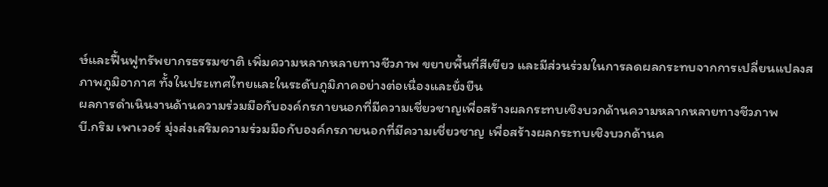ษ์และฟื้นฟูทรัพยากรธรรมชาติ เพิ่มความหลากหลายทางชีวภาพ ขยายพื้นที่สีเขียว และมีส่วนร่วมในการลดผลกระทบจากการเปลี่ยนแปลงสภาพภูมิอากาศ ทั้งในประเทศไทยและในระดับภูมิภาคอย่างต่อเนื่องและยั่งยืน
ผลการดำเนินงานด้านความร่วมมือกับองค์กรภายนอกที่มีความเชี่ยวชาญเพื่อสร้างผลกระทบเชิงบวกด้านความหลากหลายทางชีวภาพ
บี.กริม เพาเวอร์ มุ่งส่งเสริมความร่วมมือกับองค์กรภายนอกที่มีความเชี่ยวชาญ เพื่อสร้างผลกระทบเชิงบวกด้านค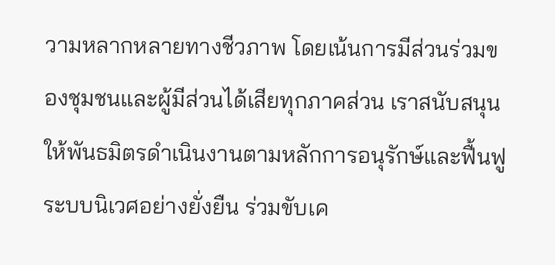วามหลากหลายทางชีวภาพ โดยเน้นการมีส่วนร่วมของชุมชนและผู้มีส่วนได้เสียทุกภาคส่วน เราสนับสนุนให้พันธมิตรดำเนินงานตามหลักการอนุรักษ์และฟื้นฟูระบบนิเวศอย่างยั่งยืน ร่วมขับเค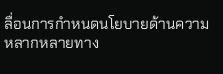ลื่อนการกำหนดนโยบายด้านความหลากหลายทาง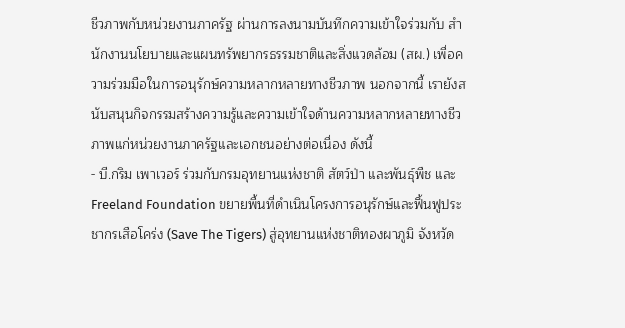ชีวภาพกับหน่วยงานภาครัฐ ผ่านการลงนามบันทึกความเข้าใจร่วมกับ สำนักงานนโยบายและแผนทรัพยากรธรรมชาติและสิ่งแวดล้อม (สผ.) เพื่อความร่วมมือในการอนุรักษ์ความหลากหลายทางชีวภาพ นอกจากนี้ เรายังสนับสนุนกิจกรรมสร้างความรู้และความเข้าใจด้านความหลากหลายทางชีวภาพแก่หน่วยงานภาครัฐและเอกชนอย่างต่อเนื่อง ดังนี้
- บี.กริม เพาเวอร์ ร่วมกับกรมอุทยานแห่งชาติ สัตว์ป่า และพันธุ์พืช และ Freeland Foundation ขยายพื้นที่ดำเนินโครงการอนุรักษ์และฟื้นฟูประชากรเสือโคร่ง (Save The Tigers) สู่อุทยานแห่งชาติทองผาภูมิ จังหวัด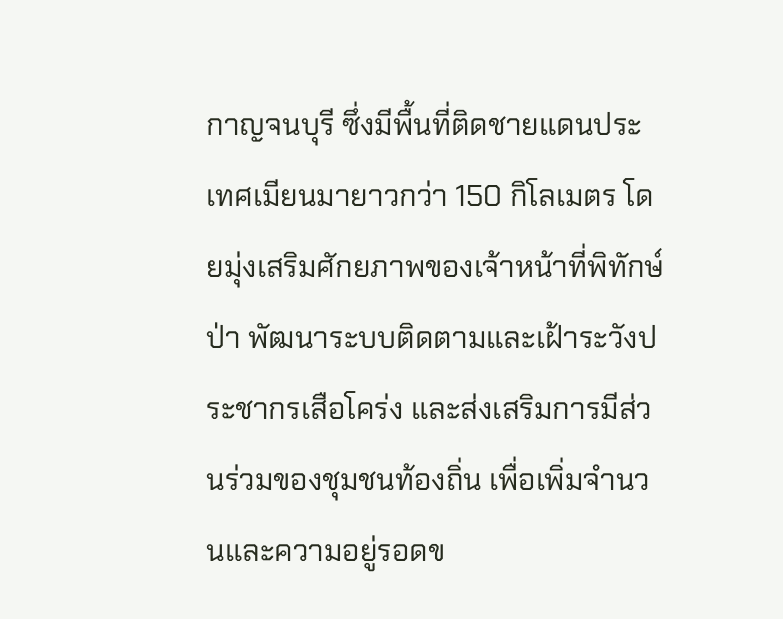กาญจนบุรี ซึ่งมีพื้นที่ติดชายแดนประเทศเมียนมายาวกว่า 150 กิโลเมตร โดยมุ่งเสริมศักยภาพของเจ้าหน้าที่พิทักษ์ป่า พัฒนาระบบติดตามและเฝ้าระวังประชากรเสือโคร่ง และส่งเสริมการมีส่วนร่วมของชุมชนท้องถิ่น เพื่อเพิ่มจำนวนและความอยู่รอดข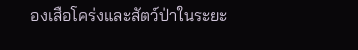องเสือโคร่งและสัตว์ป่าในระยะ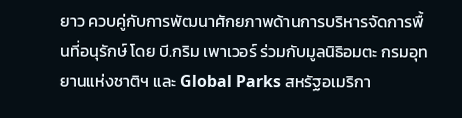ยาว ควบคู่กับการพัฒนาศักยภาพด้านการบริหารจัดการพื้นที่อนุรักษ์ โดย บี.กริม เพาเวอร์ ร่วมกับมูลนิธิอมตะ กรมอุทยานแห่งชาติฯ และ Global Parks สหรัฐอเมริกา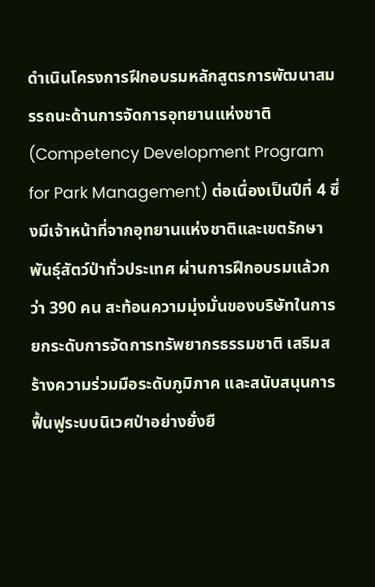ดำเนินโครงการฝึกอบรมหลักสูตรการพัฒนาสมรรถนะด้านการจัดการอุทยานแห่งชาติ (Competency Development Program for Park Management) ต่อเนื่องเป็นปีที่ 4 ซึ่งมีเจ้าหน้าที่จากอุทยานแห่งชาติและเขตรักษาพันธุ์สัตว์ป่าทั่วประเทศ ผ่านการฝึกอบรมแล้วกว่า 390 คน สะท้อนความมุ่งมั่นของบริษัทในการยกระดับการจัดการทรัพยากรธรรมชาติ เสริมสร้างความร่วมมือระดับภูมิภาค และสนับสนุนการฟื้นฟูระบบนิเวศป่าอย่างยั่งยื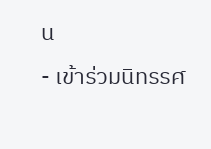น
- เข้าร่วมนิทรรศ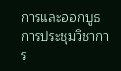การและออกบูธการประชุมวิชาการ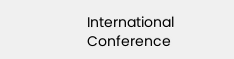International Conference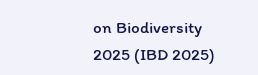on Biodiversity 2025 (IBD 2025)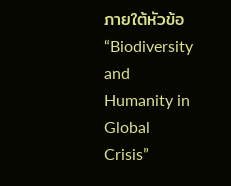ภายใต้หัวข้อ “Biodiversity and Humanity in Global Crisis”